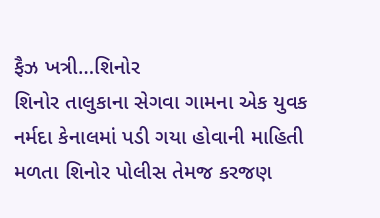ફૈઝ ખત્રી…શિનોર
શિનોર તાલુકાના સેગવા ગામના એક યુવક નર્મદા કેનાલમાં પડી ગયા હોવાની માહિતી મળતા શિનોર પોલીસ તેમજ કરજણ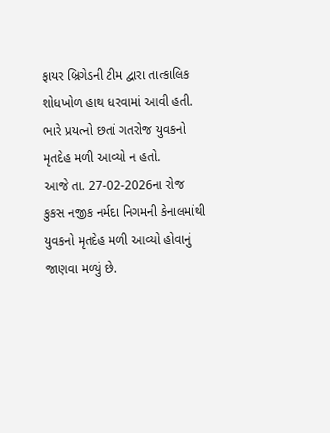ફાયર બ્રિગેડની ટીમ દ્વારા તાત્કાલિક શોધખોળ હાથ ધરવામાં આવી હતી. ભારે પ્રયત્નો છતાં ગતરોજ યુવકનો મૃતદેહ મળી આવ્યો ન હતો.
આજે તા. 27-02-2026ના રોજ કુકસ નજીક નર્મદા નિગમની કેનાલમાંથી યુવકનો મૃતદેહ મળી આવ્યો હોવાનું જાણવા મળ્યું છે.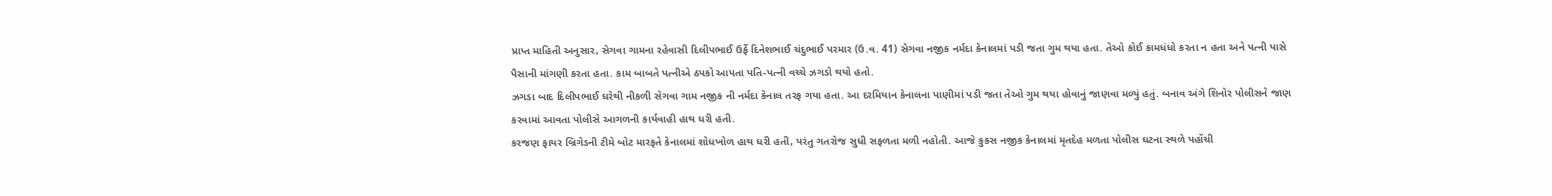પ્રાપ્ત માહિતી અનુસાર, સેગવા ગામના રહેવાસી દિલીપભાઈ ઉર્ફે દિનેશભાઈ ચંદુભાઈ પરમાર (ઉ.વ. 41) સેગવા નજીક નર્મદા કેનાલમાં પડી જતા ગુમ થયા હતા. તેઓ કોઈ કામધંધો કરતા ન હતા અને પત્ની પાસે પૈસાની માંગણી કરતા હતા. કામ બાબતે પત્નીએ ઠપકો આપતા પતિ-પત્ની વચ્ચે ઝગડો થયો હતો.
ઝગડા બાદ દિલીપભાઈ ઘરેથી નીકળી સેગવા ગામ નજીક ની નર્મદા કેનાલ તરફ ગયા હતા. આ દરમિયાન કેનાલના પાણીમાં પડી જતા તેઓ ગુમ થયા હોવાનું જાણવા મળ્યું હતું. બનાવ અંગે શિનોર પોલીસને જાણ કરવામાં આવતા પોલીસે આગળની કાર્યવાહી હાથ ધરી હતી.
કરજણ ફાયર બ્રિગેડની ટીમે બોટ મારફતે કેનાલમાં શોધખોળ હાથ ધરી હતી, પરંતુ ગતરોજ સુધી સફળતા મળી નહોતી. આજે કુકસ નજીક કેનાલમાં મૃતદેહ મળતા પોલીસ ઘટના સ્થળે પહોંચી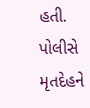હતી.
પોલીસે મૃતદેહને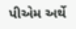પીએમ અર્થે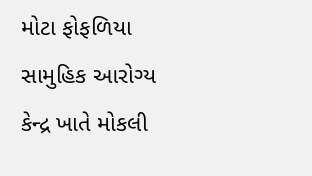મોટા ફોફળિયા સામુહિક આરોગ્ય કેન્દ્ર ખાતે મોકલી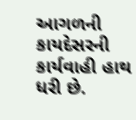આગળની કાયદેસરની કાર્યવાહી હાથ ધરી છે.